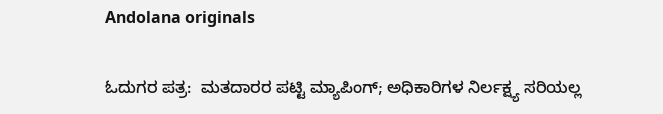Andolana originals

ಓದುಗರ ಪತ್ರ:  ಮತದಾರರ ಪಟ್ಟಿ ಮ್ಯಾಪಿಂಗ್; ಅಧಿಕಾರಿಗಳ ನಿರ್ಲಕ್ಷ್ಯ ಸರಿಯಲ್ಲ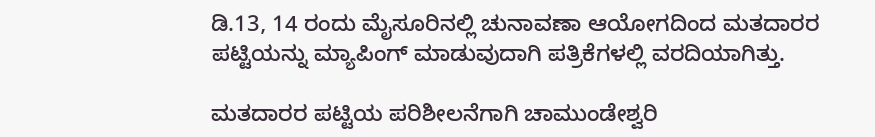ಡಿ.13, 14 ರಂದು ಮೈಸೂರಿನಲ್ಲಿ ಚುನಾವಣಾ ಆಯೋಗದಿಂದ ಮತದಾರರ ಪಟ್ಟಿಯನ್ನು ಮ್ಯಾಪಿಂಗ್ ಮಾಡುವುದಾಗಿ ಪತ್ರಿಕೆಗಳಲ್ಲಿ ವರದಿಯಾಗಿತ್ತು.

ಮತದಾರರ ಪಟ್ಟಿಯ ಪರಿಶೀಲನೆಗಾಗಿ ಚಾಮುಂಡೇಶ್ವರಿ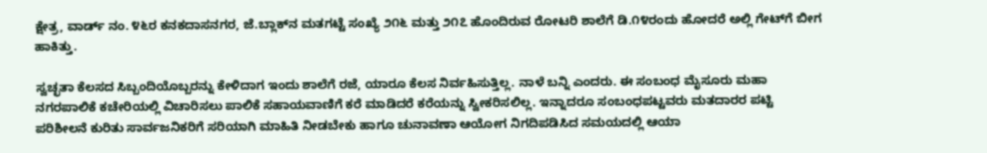ಕ್ಷೇತ್ರ, ವಾರ್ಡ್ ನಂ. ೪೬ರ ಕನಕದಾಸನಗರ, ಜೆ.ಬ್ಲಾಕ್‌ನ ಮತಗಟ್ಟೆ ಸಂಖ್ಯೆ ೨೧೬ ಮತ್ತು ೨೧೭ ಹೊಂದಿರುವ ರೋಟರಿ ಶಾಲೆಗೆ ಡಿ.೧೪ರಂದು ಹೋದರೆ ಅಲ್ಲಿ ಗೇಟ್‌ಗೆ ಬೀಗ ಹಾಕಿತ್ತು.

ಸ್ವಚ್ಛತಾ ಕೆಲಸದ ಸಿಬ್ಬಂದಿಯೊಬ್ಬರನ್ನು ಕೇಳಿದಾಗ ಇಂದು ಶಾಲೆಗೆ ರಜೆ, ಯಾರೂ ಕೆಲಸ ನಿರ್ವಹಿಸುತ್ತಿಲ್ಲ. ನಾಳೆ ಬನ್ನಿ ಎಂದರು. ಈ ಸಂಬಂಧ ಮೈಸೂರು ಮಹಾ ನಗರಪಾಲಿಕೆ ಕಚೇರಿಯಲ್ಲಿ ವಿಚಾರಿಸಲು ಪಾಲಿಕೆ ಸಹಾಯವಾಣಿಗೆ ಕರೆ ಮಾಡಿದರೆ ಕರೆಯನ್ನು ಸ್ವೀಕರಿಸಲಿಲ್ಲ. ಇನ್ನಾದರೂ ಸಂಬಂಧಪಟ್ಟವರು ಮತದಾರರ ಪಟ್ಟಿ ಪರಿಶೀಲನೆ ಕುರಿತು ಸಾರ್ವಜನಿಕರಿಗೆ ಸರಿಯಾಗಿ ಮಾಹಿತಿ ನೀಡಬೇಕು ಹಾಗೂ ಚುನಾವಣಾ ಆಯೋಗ ನಿಗದಿಪಡಿಸಿದ ಸಮಯದಲ್ಲಿ ಆಯಾ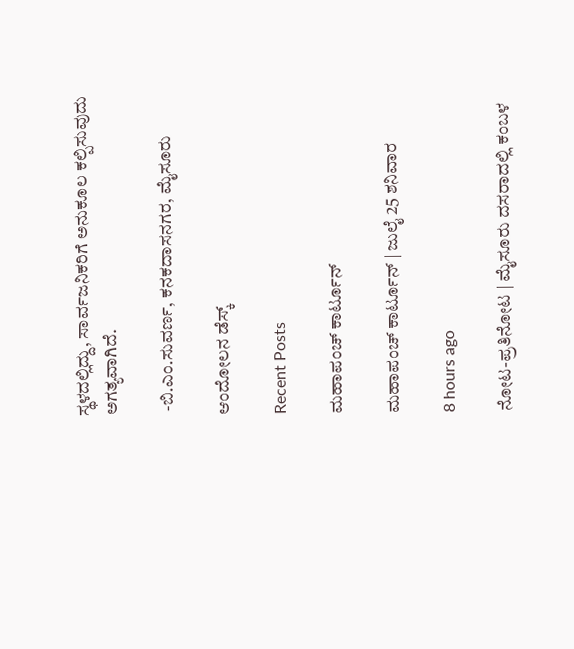ಸ್ಥಳದಲ್ಲಿದ್ದು, ಸಾರ್ವಜನಿಕರಿಗೆ ಅನುಕೂಲ ಕಲ್ಪಿಸುವುದು ಅಗತ್ಯವಾಗಿದೆ.

 -ಬಿ.ಎಂ.ಸುವರ್ಣ, ಕನಕದಾಸನಗರ, ಮೈಸೂರು

ಆಂದೋಲನ ಡೆಸ್ಕ್

Recent Posts

ಮಹಾಪಂಚ್‌ ಕಾರ್ಟೂನ್‌

ಮಹಾಪಂಚ್‌ ಕಾರ್ಟೂನ್‌ | ಜುಲೈ 25 ಶನಿವಾರ

8 hours ago

ನೋಟ-ಪ್ರತಿನೋಟ | ಮೈಸೂರು ದಸರಾದಲ್ಲಿ ಕಂಬಳ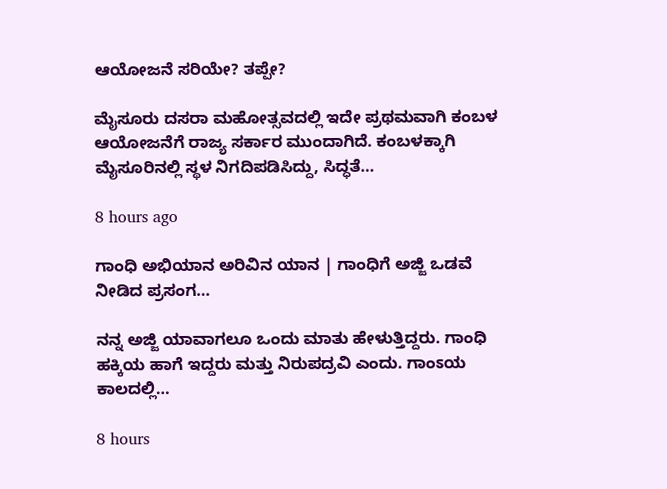ಆಯೋಜನೆ ಸರಿಯೇ? ತಪ್ಪೇ?

ಮೈಸೂರು ದಸರಾ ಮಹೋತ್ಸವದಲ್ಲಿ ಇದೇ ಪ್ರಥಮವಾಗಿ ಕಂಬಳ ಆಯೋಜನೆಗೆ ರಾಜ್ಯ ಸರ್ಕಾರ ಮುಂದಾಗಿದೆ. ಕಂಬಳಕ್ಕಾಗಿ ಮೈಸೂರಿನಲ್ಲಿ ಸ್ಥಳ ನಿಗದಿಪಡಿಸಿದ್ದು, ಸಿದ್ಧತೆ…

8 hours ago

ಗಾಂಧಿ ಅಭಿಯಾನ ಅರಿವಿನ ಯಾನ | ಗಾಂಧಿಗೆ ಅಜ್ಜಿ ಒಡವೆ ನೀಡಿದ ಪ್ರಸಂಗ…

ನನ್ನ ಅಜ್ಜಿ ಯಾವಾಗಲೂ ಒಂದು ಮಾತು ಹೇಳುತ್ತಿದ್ದರು. ಗಾಂಧಿ ಹಕ್ಕಿಯ ಹಾಗೆ ಇದ್ದರು ಮತ್ತು ನಿರುಪದ್ರವಿ ಎಂದು. ಗಾಂಽಯ ಕಾಲದಲ್ಲಿ…

8 hours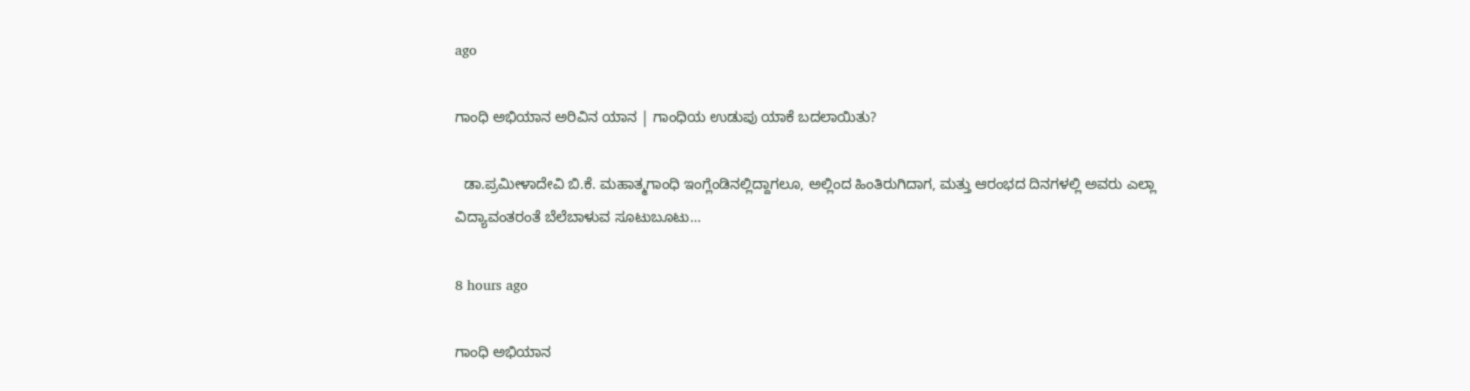ago

ಗಾಂಧಿ ಅಭಿಯಾನ ಅರಿವಿನ ಯಾನ | ಗಾಂಧಿಯ ಉಡುಪು ಯಾಕೆ ಬದಲಾಯಿತು?

  ಡಾ.ಪ್ರಮೀಳಾದೇವಿ ಬಿ.ಕೆ. ಮಹಾತ್ಮಗಾಂಧಿ ಇಂಗ್ಲೆಂಡಿನಲ್ಲಿದ್ದಾಗಲೂ, ಅಲ್ಲಿಂದ ಹಿಂತಿರುಗಿದಾಗ, ಮತ್ತು ಆರಂಭದ ದಿನಗಳಲ್ಲಿ ಅವರು ಎಲ್ಲಾ ವಿದ್ಯಾವಂತರಂತೆ ಬೆಲೆಬಾಳುವ ಸೂಟುಬೂಟು…

8 hours ago

ಗಾಂಧಿ ಅಭಿಯಾನ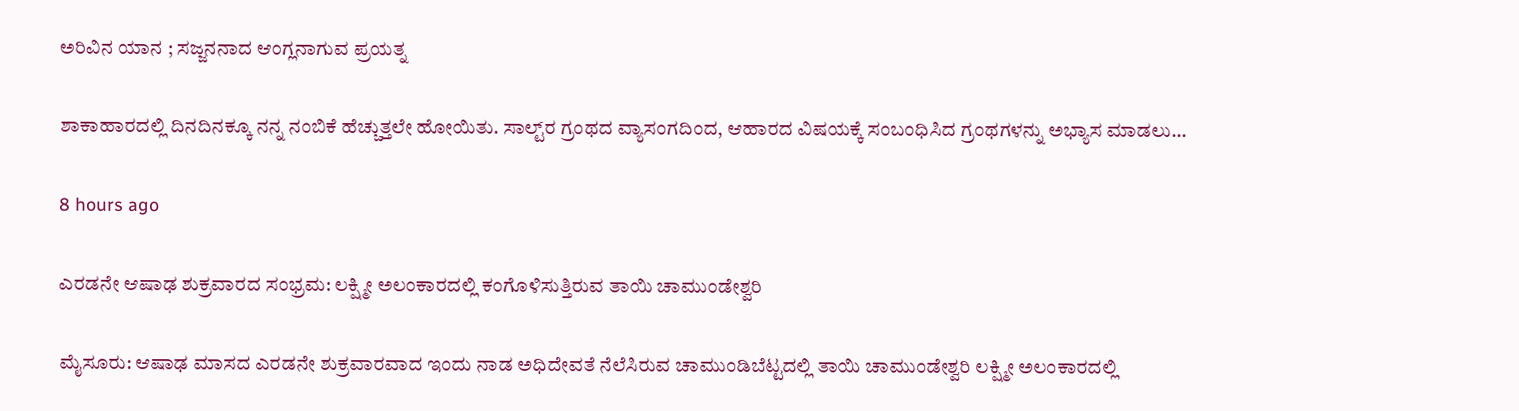ಅರಿವಿನ ಯಾನ ; ಸಜ್ಜನನಾದ ಆಂಗ್ಲನಾಗುವ ಪ್ರಯತ್ನ

ಶಾಕಾಹಾರದಲ್ಲಿ ದಿನದಿನಕ್ಕೂ ನನ್ನ ನಂಬಿಕೆ ಹೆಚ್ಚುತ್ತಲೇ ಹೋಯಿತು. ಸಾಲ್ಟ್‌ರ ಗ್ರಂಥದ ವ್ಯಾಸಂಗದಿಂದ, ಆಹಾರದ ವಿಷಯಕ್ಕೆ ಸಂಬಂಧಿಸಿದ ಗ್ರಂಥಗಳನ್ನು ಅಭ್ಯಾಸ ಮಾಡಲು…

8 hours ago

ಎರಡನೇ ಆಷಾಢ ಶುಕ್ರವಾರದ ಸಂಭ್ರಮ: ಲಕ್ಷ್ಮೀ ಅಲಂಕಾರದಲ್ಲಿ ಕಂಗೊಳಿಸುತ್ತಿರುವ ತಾಯಿ ಚಾಮುಂಡೇಶ್ವರಿ

ಮೈಸೂರು: ಆಷಾಢ ಮಾಸದ ಎರಡನೇ ಶುಕ್ರವಾರವಾದ ಇಂದು ನಾಡ ಅಧಿದೇವತೆ ನೆಲೆಸಿರುವ ಚಾಮುಂಡಿಬೆಟ್ಟದಲ್ಲಿ ತಾಯಿ ಚಾಮುಂಡೇಶ್ವರಿ ಲಕ್ಷ್ಮೀ ಅಲಂಕಾರದಲ್ಲಿ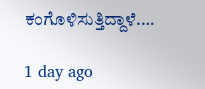ಕಂಗೊಳಿಸುತ್ತಿದ್ದಾಳೆ.…

1 day ago